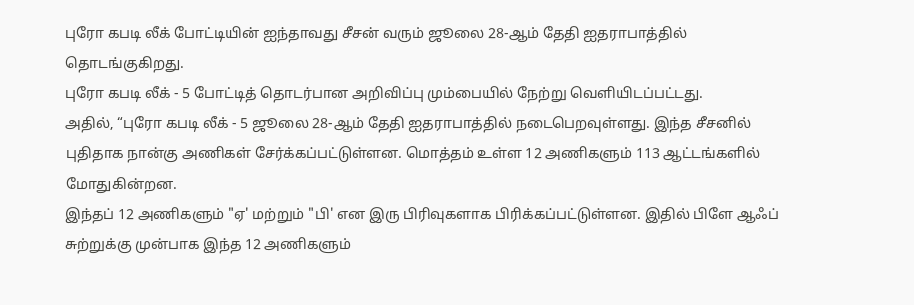புரோ கபடி லீக் போட்டியின் ஐந்தாவது சீசன் வரும் ஜூலை 28-ஆம் தேதி ஐதராபாத்தில் தொடங்குகிறது.
புரோ கபடி லீக் - 5 போட்டித் தொடர்பான அறிவிப்பு மும்பையில் நேற்று வெளியிடப்பட்டது.
அதில், “புரோ கபடி லீக் - 5 ஜூலை 28-ஆம் தேதி ஐதராபாத்தில் நடைபெறவுள்ளது. இந்த சீசனில் புதிதாக நான்கு அணிகள் சேர்க்கப்பட்டுள்ளன. மொத்தம் உள்ள 12 அணிகளும் 113 ஆட்டங்களில் மோதுகின்றன.
இந்தப் 12 அணிகளும் "ஏ' மற்றும் "பி' என இரு பிரிவுகளாக பிரிக்கப்பட்டுள்ளன. இதில் பிளே ஆஃப் சுற்றுக்கு முன்பாக இந்த 12 அணிகளும்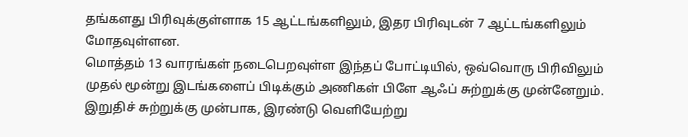தங்களது பிரிவுக்குள்ளாக 15 ஆட்டங்களிலும், இதர பிரிவுடன் 7 ஆட்டங்களிலும் மோதவுள்ளன.
மொத்தம் 13 வாரங்கள் நடைபெறவுள்ள இந்தப் போட்டியில், ஒவ்வொரு பிரிவிலும் முதல் மூன்று இடங்களைப் பிடிக்கும் அணிகள் பிளே ஆஃப் சுற்றுக்கு முன்னேறும். இறுதிச் சுற்றுக்கு முன்பாக, இரண்டு வெளியேற்று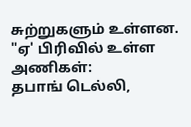சுற்றுகளும் உள்ளன.
"ஏ' பிரிவில் உள்ள அணிகள்:
தபாங் டெல்லி,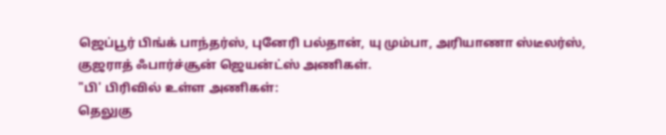ஜெப்பூர் பிங்க் பாந்தர்ஸ், புனேரி பல்தான், யு மும்பா, அரியாணா ஸ்டீலர்ஸ், குஜராத் ஃபார்ச்சூன் ஜெயன்ட்ஸ் அணிகள்.
"பி' பிரிவில் உள்ள அணிகள்:
தெலுகு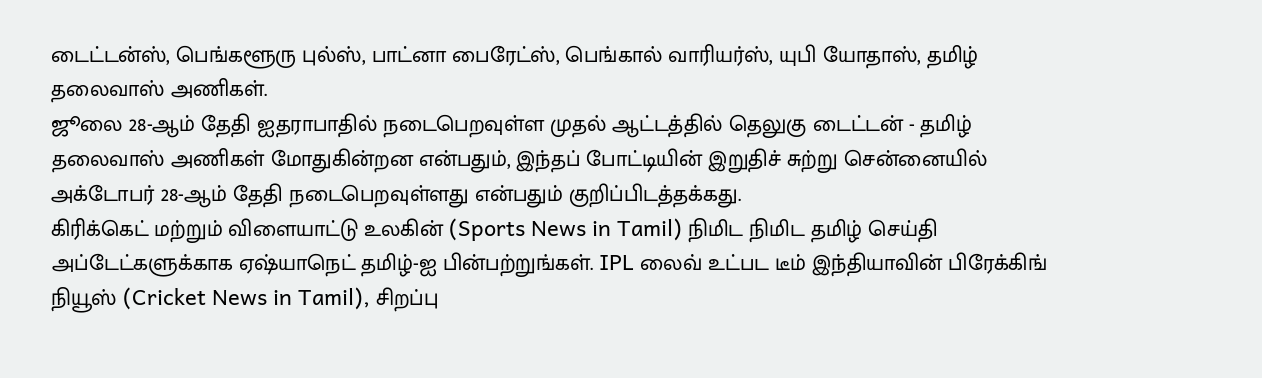டைட்டன்ஸ், பெங்களூரு புல்ஸ், பாட்னா பைரேட்ஸ், பெங்கால் வாரியர்ஸ், யுபி யோதாஸ், தமிழ் தலைவாஸ் அணிகள்.
ஜூலை 28-ஆம் தேதி ஐதராபாதில் நடைபெறவுள்ள முதல் ஆட்டத்தில் தெலுகு டைட்டன் - தமிழ் தலைவாஸ் அணிகள் மோதுகின்றன என்பதும், இந்தப் போட்டியின் இறுதிச் சுற்று சென்னையில் அக்டோபர் 28-ஆம் தேதி நடைபெறவுள்ளது என்பதும் குறிப்பிடத்தக்கது.
கிரிக்கெட் மற்றும் விளையாட்டு உலகின் (Sports News in Tamil) நிமிட நிமிட தமிழ் செய்தி அப்டேட்களுக்காக ஏஷ்யாநெட் தமிழ்-ஐ பின்பற்றுங்கள். IPL லைவ் உட்பட டீம் இந்தியாவின் பிரேக்கிங் நியூஸ் (Cricket News in Tamil), சிறப்பு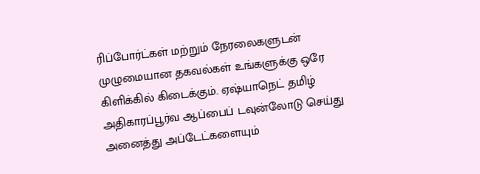ரிப்போர்ட்கள் மற்றும் நேரலைகளுடன் முழுமையான தகவல்கள் உங்களுக்கு ஒரே கிளிக்கில் கிடைக்கும். ஏஷ்யாநெட் தமிழ் அதிகாரப்பூர்வ ஆப்பைப் டவுன்லோடு செய்து அனைத்து அப்டேட்களையும்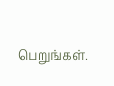பெறுங்கள்.